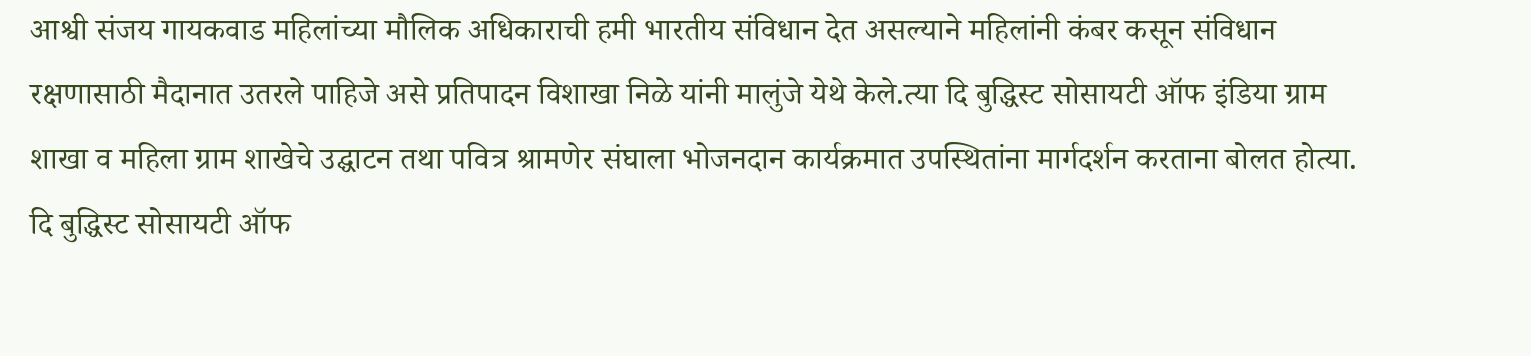आश्वी संजय गायकवाड महिलांच्या मौलिक अधिकाराची हमी भारतीय संविधान देत असल्याने महिलांनी कंबर कसून संविधान रक्षणासाठी मैदानात उतरले पाहिजे असे प्रतिपादन विशाखा निळे यांनी मालुंजे येथे केले.त्या दि बुद्धिस्ट सोसायटी ऑफ इंडिया ग्राम शाखा व महिला ग्राम शाखेचे उद्घाटन तथा पवित्र श्रामणेर संघाला भोजनदान कार्यक्रमात उपस्थितांना मार्गदर्शन करताना बोलत होत्या.
दि बुद्धिस्ट सोसायटी ऑफ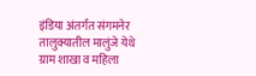इंडिया अंतर्गत संगमनेर तालुक्यातील मालुंजे येथे ग्राम शाखा व महिला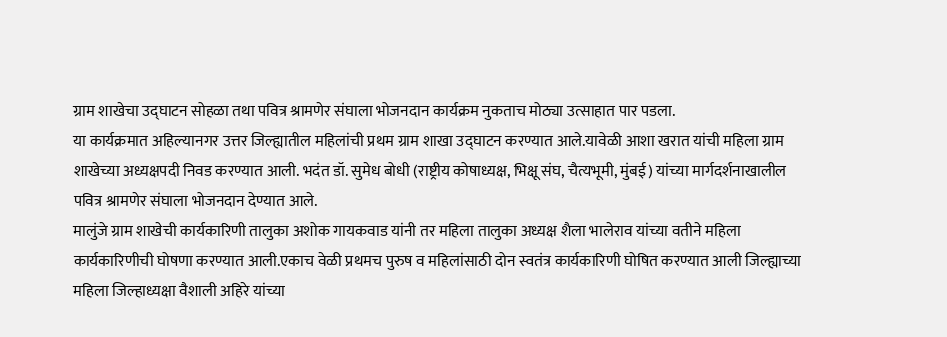ग्राम शाखेचा उद्घाटन सोहळा तथा पवित्र श्रामणेर संघाला भोजनदान कार्यक्रम नुकताच मोठ्या उत्साहात पार पडला.
या कार्यक्रमात अहिल्यानगर उत्तर जिल्ह्यातील महिलांची प्रथम ग्राम शाखा उद्घाटन करण्यात आले.यावेळी आशा खरात यांची महिला ग्राम शाखेच्या अध्यक्षपदी निवड करण्यात आली. भदंत डॉ. सुमेध बोधी (राष्ट्रीय कोषाध्यक्ष, भिक्षू संघ, चैत्यभूमी, मुंबई) यांच्या मार्गदर्शनाखालील पवित्र श्रामणेर संघाला भोजनदान देण्यात आले.
मालुंजे ग्राम शाखेची कार्यकारिणी तालुका अशोक गायकवाड यांनी तर महिला तालुका अध्यक्ष शैला भालेराव यांच्या वतीने महिला कार्यकारिणीची घोषणा करण्यात आली.एकाच वेळी प्रथमच पुरुष व महिलांसाठी दोन स्वतंत्र कार्यकारिणी घोषित करण्यात आली जिल्ह्याच्या महिला जिल्हाध्यक्षा वैशाली अहिरे यांच्या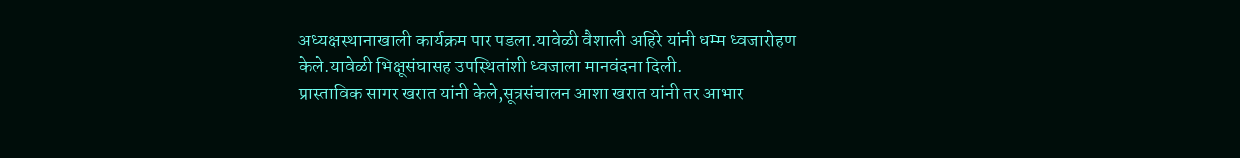अध्यक्षस्थानाखाली कार्यक्रम पार पडला.यावेळी वैशाली अहिरे यांनी धम्म ध्वजारोहण केले.यावेळी भिक्षूसंघासह उपस्थितांशी ध्वजाला मानवंदना दिली.
प्रास्ताविक सागर खरात यांनी केले,सूत्रसंचालन आशा खरात यांनी तर आभार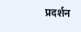प्रदर्शन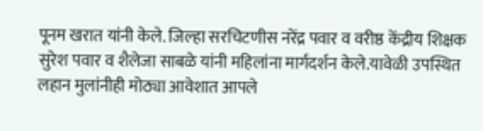पूनम खरात यांनी केले. जिल्हा सरचिटणीस नरेंद्र पवार व वरीष्ठ केंद्रीय शिक्षक सुरेश पवार व शैलेजा साबळे यांनी महिलांना मार्गदर्शन केले.यावेळी उपस्थित लहान मुलांनीही मोठ्या आवेशात आपले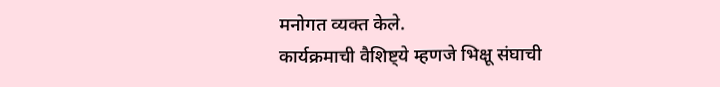मनोगत व्यक्त केले.
कार्यक्रमाची वैशिष्ट्ये म्हणजे भिक्षू संघाची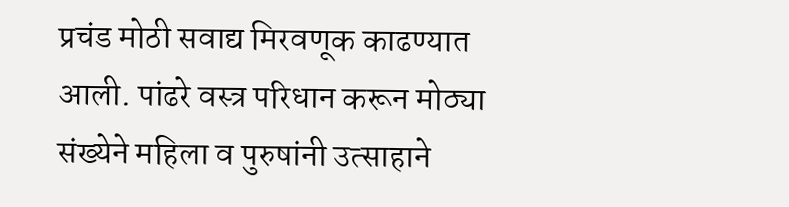प्रचंड मोठी सवाद्य मिरवणूक काढण्यात आली. पांढरे वस्त्र परिधान करून मोठ्या संख्येने महिला व पुरुषांनी उत्साहाने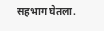सहभाग घेतला.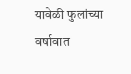यावेळी फुलांच्या वर्षावात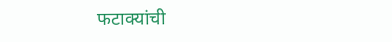फटाक्यांची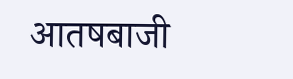आतषबाजी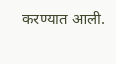करण्यात आली.